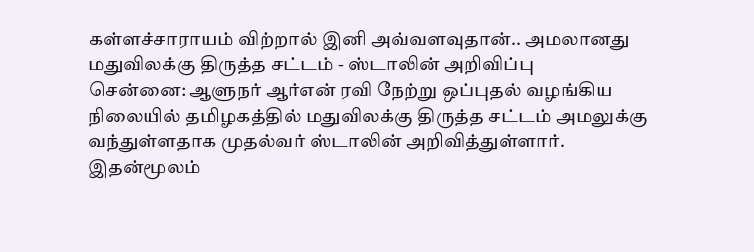கள்ளச்சாராயம் விற்றால் இனி அவ்வளவுதான்.. அமலானது மதுவிலக்கு திருத்த சட்டம் - ஸ்டாலின் அறிவிப்பு
சென்னை: ஆளுநர் ஆர்என் ரவி நேற்று ஒப்புதல் வழங்கிய நிலையில் தமிழகத்தில் மதுவிலக்கு திருத்த சட்டம் அமலுக்கு வந்துள்ளதாக முதல்வர் ஸ்டாலின் அறிவித்துள்ளார். இதன்மூலம்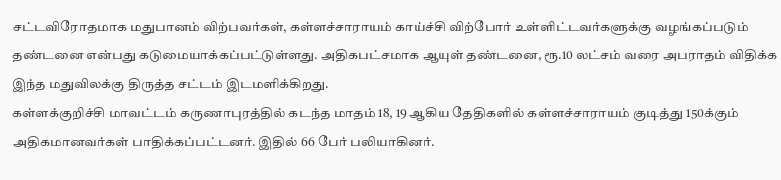சட்டவிரோதமாக மதுபானம் விற்பவர்கள், கள்ளச்சாராயம் காய்ச்சி விற்போர் உள்ளிட்டவர்களுக்கு வழங்கப்படும் தண்டனை என்பது கடுமையாக்கப்பட்டுள்ளது. அதிகபட்சமாக ஆயுள் தண்டனை, ரூ.10 லட்சம் வரை அபராதம் விதிக்க இந்த மதுவிலக்கு திருத்த சட்டம் இடமளிக்கிறது.
கள்ளக்குறிச்சி மாவட்டம் கருணாபுரத்தில் கடந்த மாதம் 18, 19 ஆகிய தேதிகளில் கள்ளச்சாராயம் குடித்து 150க்கும் அதிகமானவர்கள் பாதிக்கப்பட்டனர். இதில் 66 பேர் பலியாகினர்.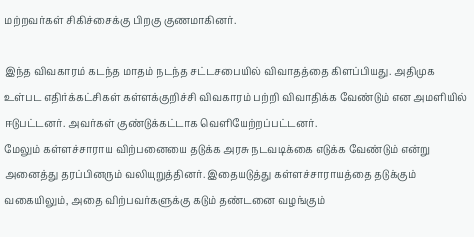மற்றவர்கள் சிகிச்சைக்கு பிறகு குணமாகினர்.

இந்த விவகாரம் கடந்த மாதம் நடந்த சட்டசபையில் விவாதத்தை கிளப்பியது. அதிமுக உள்பட எதிர்க்கட்சிகள் கள்ளக்குறிச்சி விவகாரம் பற்றி விவாதிக்க வேண்டும் என அமளியில் ஈடுபட்டனர். அவர்கள் குண்டுக்கட்டாக வெளியேற்றப்பட்டனர்.
மேலும் கள்ளச்சாராய விற்பனையை தடுக்க அரசு நடவடிக்கை எடுக்க வேண்டும் என்று அனைத்து தரப்பினரும் வலியுறுத்தினர். இதையடுத்து கள்ளச்சாராயத்தை தடுக்கும் வகையிலும், அதை விற்பவர்களுக்கு கடும் தண்டனை வழங்கும்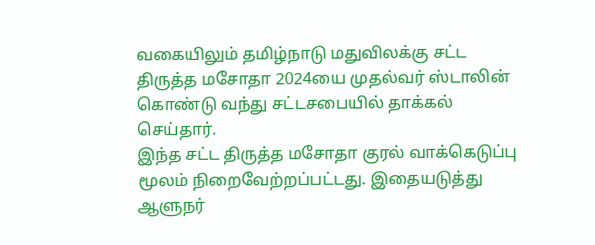வகையிலும் தமிழ்நாடு மதுவிலக்கு சட்ட திருத்த மசோதா 2024யை முதல்வர் ஸ்டாலின் கொண்டு வந்து சட்டசபையில் தாக்கல் செய்தார்.
இந்த சட்ட திருத்த மசோதா குரல் வாக்கெடுப்பு மூலம் நிறைவேற்றப்பட்டது. இதையடுத்து ஆளுநர்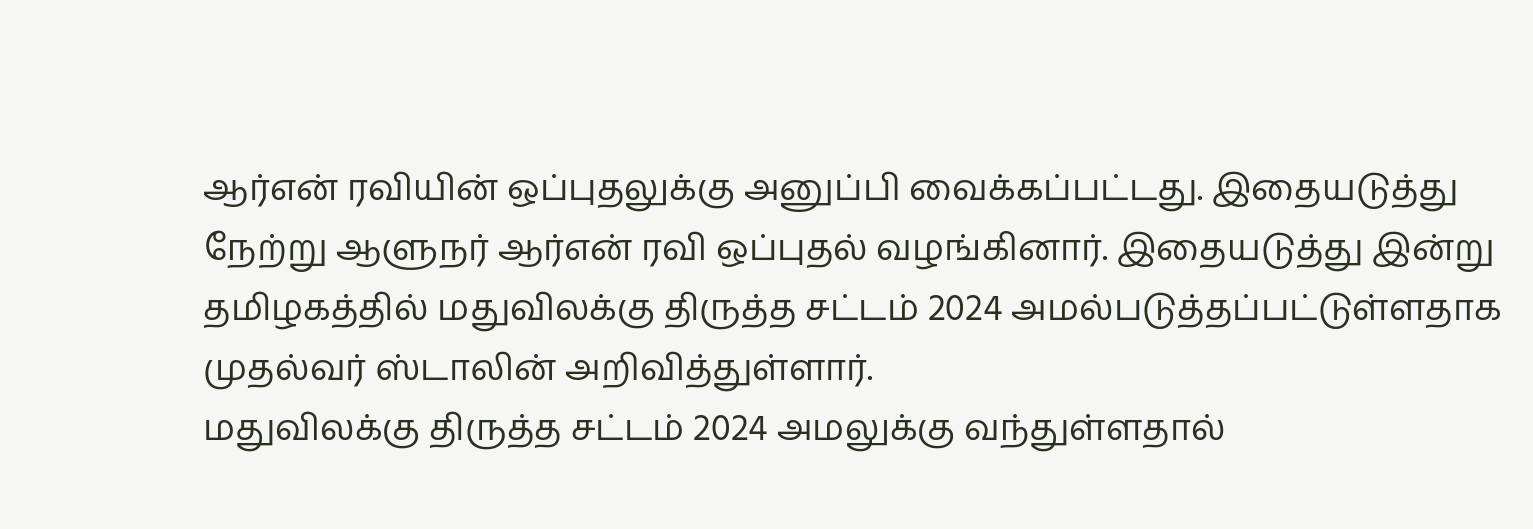ஆர்என் ரவியின் ஒப்புதலுக்கு அனுப்பி வைக்கப்பட்டது. இதையடுத்து நேற்று ஆளுநர் ஆர்என் ரவி ஒப்புதல் வழங்கினார். இதையடுத்து இன்று தமிழகத்தில் மதுவிலக்கு திருத்த சட்டம் 2024 அமல்படுத்தப்பட்டுள்ளதாக முதல்வர் ஸ்டாலின் அறிவித்துள்ளார்.
மதுவிலக்கு திருத்த சட்டம் 2024 அமலுக்கு வந்துள்ளதால்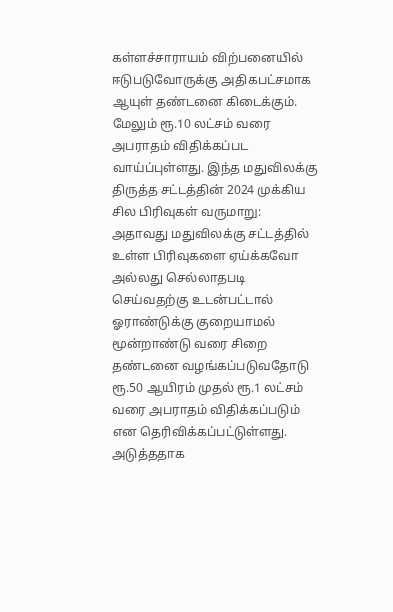கள்ளச்சாராயம் விற்பனையில் ஈடுபடுவோருக்கு அதிகபட்சமாக ஆயுள் தண்டனை கிடைக்கும். மேலும் ரூ.10 லட்சம் வரை அபராதம் விதிக்கப்பட வாய்ப்புள்ளது. இந்த மதுவிலக்கு திருத்த சட்டத்தின் 2024 முக்கிய சில பிரிவுகள் வருமாறு:
அதாவது மதுவிலக்கு சட்டத்தில் உள்ள பிரிவுகளை ஏய்க்கவோ அல்லது செல்லாதபடி செய்வதற்கு உடன்பட்டால் ஓராண்டுக்கு குறையாமல் மூன்றாண்டு வரை சிறை தண்டனை வழங்கப்படுவதோடு ரூ.50 ஆயிரம் முதல் ரூ.1 லட்சம் வரை அபராதம் விதிக்கப்படும் என தெரிவிக்கப்பட்டுள்ளது.
அடுத்ததாக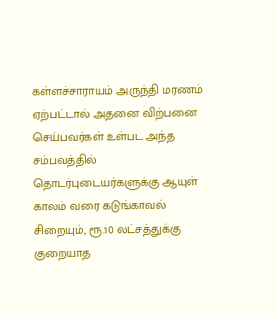கள்ளச்சாராயம் அருந்தி மரணம் ஏற்பட்டால் அதனை விற்பனை செய்பவர்கள் உள்பட அந்த சம்பவத்தில் தொடர்புடையர்களுக்கு ஆயுள் காலம் வரை கடுங்காவல் சிறையும், ரூ.10 லட்சத்துக்கு குறையாத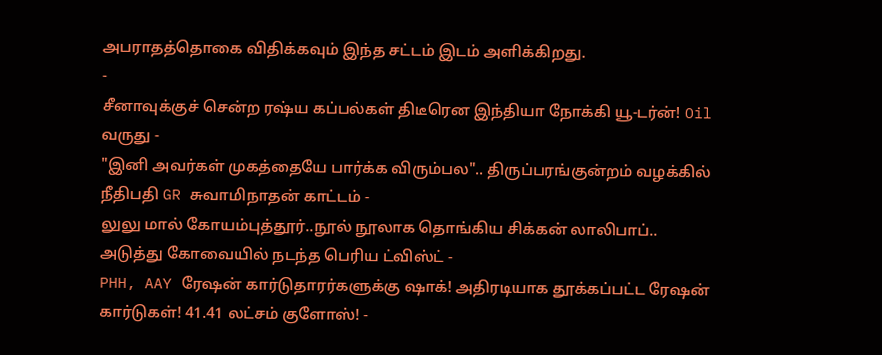அபராதத்தொகை விதிக்கவும் இந்த சட்டம் இடம் அளிக்கிறது.
-
சீனாவுக்குச் சென்ற ரஷ்ய கப்பல்கள் திடீரென இந்தியா நோக்கி யூ-டர்ன்! Oil வருது -
"இனி அவர்கள் முகத்தையே பார்க்க விரும்பல".. திருப்பரங்குன்றம் வழக்கில் நீதிபதி GR சுவாமிநாதன் காட்டம் -
லுலு மால் கோயம்புத்தூர்..நூல் நூலாக தொங்கிய சிக்கன் லாலிபாப்.. அடுத்து கோவையில் நடந்த பெரிய ட்விஸ்ட் -
PHH, AAY ரேஷன் கார்டுதாரர்களுக்கு ஷாக்! அதிரடியாக தூக்கப்பட்ட ரேஷன் கார்டுகள்! 41.41 லட்சம் குளோஸ்! -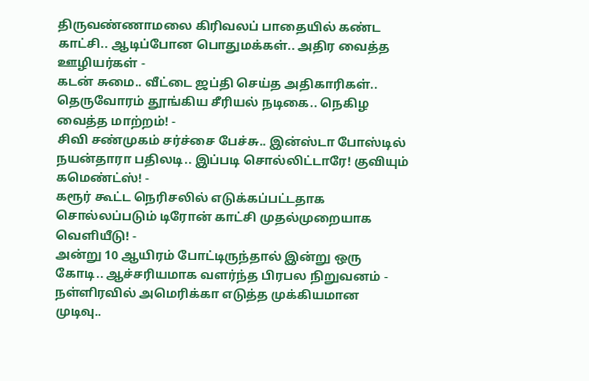திருவண்ணாமலை கிரிவலப் பாதையில் கண்ட காட்சி.. ஆடிப்போன பொதுமக்கள்.. அதிர வைத்த ஊழியர்கள் -
கடன் சுமை.. வீட்டை ஜப்தி செய்த அதிகாரிகள்.. தெருவோரம் தூங்கிய சீரியல் நடிகை.. நெகிழ வைத்த மாற்றம்! -
சிவி சண்முகம் சர்ச்சை பேச்சு.. இன்ஸ்டா போஸ்டில் நயன்தாரா பதிலடி.. இப்படி சொல்லிட்டாரே! குவியும் கமெண்ட்ஸ்! -
கரூர் கூட்ட நெரிசலில் எடுக்கப்பட்டதாக சொல்லப்படும் டிரோன் காட்சி முதல்முறையாக வெளியீடு! -
அன்று 10 ஆயிரம் போட்டிருந்தால் இன்று ஒரு கோடி.. ஆச்சரியமாக வளர்ந்த பிரபல நிறுவனம் -
நள்ளிரவில் அமெரிக்கா எடுத்த முக்கியமான முடிவு..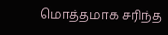மொத்தமாக சரிந்த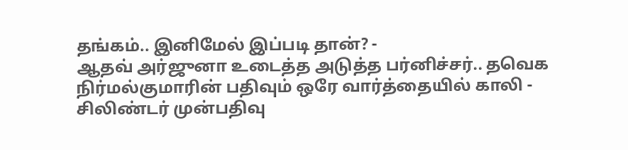தங்கம்.. இனிமேல் இப்படி தான்? -
ஆதவ் அர்ஜுனா உடைத்த அடுத்த பர்னிச்சர்.. தவெக நிர்மல்குமாரின் பதிவும் ஒரே வார்த்தையில் காலி -
சிலிண்டர் முன்பதிவு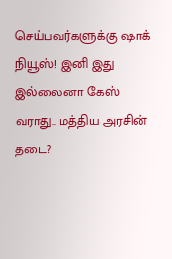செய்பவர்களுக்கு ஷாக் நியூஸ்! இனி இது இல்லைனா கேஸ் வராது.. மத்திய அரசின் தடை?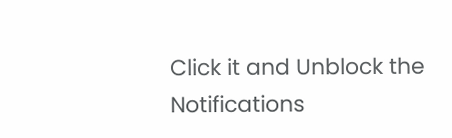Click it and Unblock the Notifications